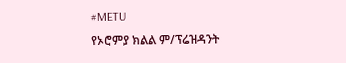#METU
የኦሮምያ ክልል ም/ፕሬዝዳንት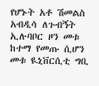የሆኑት አቶ ሽመልስ አብዲሳ ለጉብኝት ኢሉባቦር ዞን መቱ ከተማ የመጡ ሲሆን መቱ ዪኒቨርሲቲ ግቢ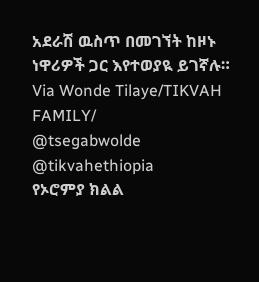አደራሽ ዉስጥ በመገኘት ከዞኑ ነዋሪዎች ጋር እየተወያዪ ይገኛሉ።
Via Wonde Tilaye/TIKVAH FAMILY/
@tsegabwolde @tikvahethiopia
የኦሮምያ ክልል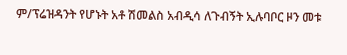ም/ፕሬዝዳንት የሆኑት አቶ ሽመልስ አብዲሳ ለጉብኝት ኢሉባቦር ዞን መቱ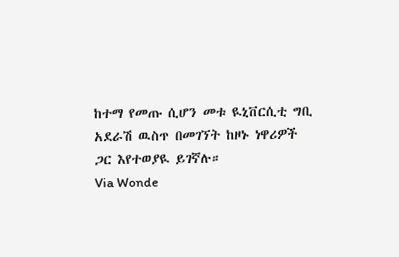ከተማ የመጡ ሲሆን መቱ ዪኒቨርሲቲ ግቢ አደራሽ ዉስጥ በመገኘት ከዞኑ ነዋሪዎች ጋር እየተወያዪ ይገኛሉ።
Via Wonde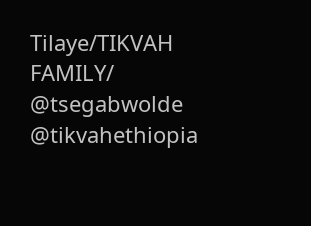Tilaye/TIKVAH FAMILY/
@tsegabwolde @tikvahethiopia